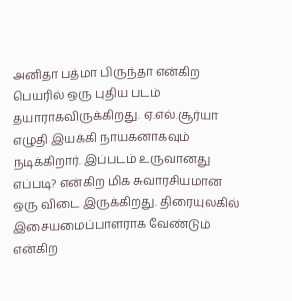அனிதா பத்மா பிருந்தா என்கிற பெயரில் ஒரு புதிய படம் தயாராகவிருக்கிறது. ஏ.எல்.சூர்யா எழுதி இயக்கி நாயகனாகவும் நடிக்கிறார். இப்படம் உருவானது எப்படி? என்கிற மிக சுவாரசியமான ஒரு விடை இருக்கிறது. திரையுலகில் இசையமைப்பாளராக வேண்டும் என்கிற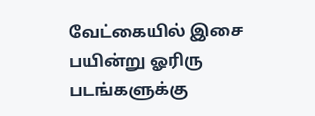வேட்கையில் இசை பயின்று ஓரிரு படங்களுக்கு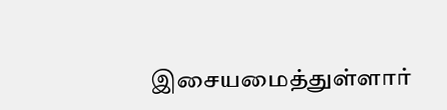இசையமைத்துள்ளார்